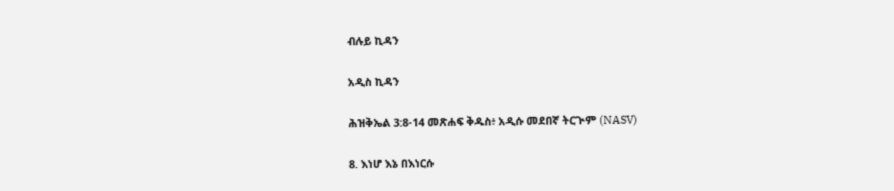ብሉይ ኪዳን

አዲስ ኪዳን

ሕዝቅኤል 3:8-14 መጽሐፍ ቅዱስ፥ አዲሱ መደበኛ ትርጒም (NASV)

8. እነሆ እኔ በእነርሱ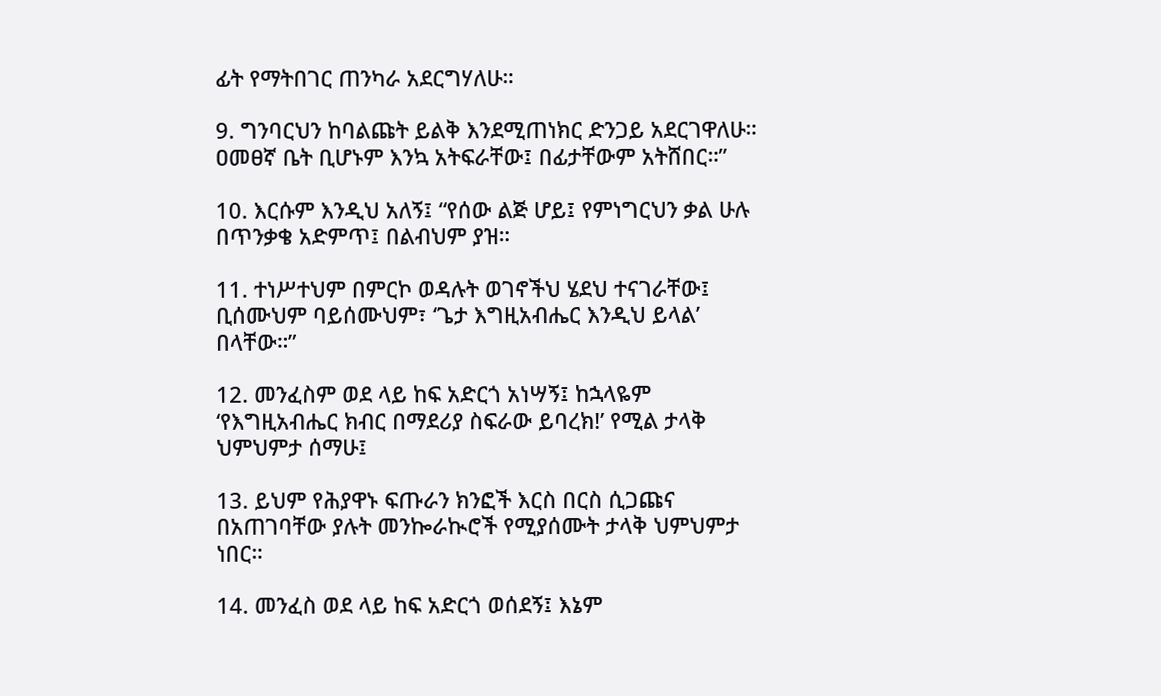ፊት የማትበገር ጠንካራ አደርግሃለሁ።

9. ግንባርህን ከባልጩት ይልቅ እንደሚጠነክር ድንጋይ አደርገዋለሁ። ዐመፀኛ ቤት ቢሆኑም እንኳ አትፍራቸው፤ በፊታቸውም አትሸበር።”

10. እርሱም እንዲህ አለኝ፤ “የሰው ልጅ ሆይ፤ የምነግርህን ቃል ሁሉ በጥንቃቄ አድምጥ፤ በልብህም ያዝ።

11. ተነሥተህም በምርኮ ወዳሉት ወገኖችህ ሄደህ ተናገራቸው፤ ቢሰሙህም ባይሰሙህም፣ ‘ጌታ እግዚአብሔር እንዲህ ይላል’ በላቸው።”

12. መንፈስም ወደ ላይ ከፍ አድርጎ አነሣኝ፤ ከኋላዬም ‘የእግዚአብሔር ክብር በማደሪያ ስፍራው ይባረክ!’ የሚል ታላቅ ህምህምታ ሰማሁ፤

13. ይህም የሕያዋኑ ፍጡራን ክንፎች እርስ በርስ ሲጋጩና በአጠገባቸው ያሉት መንኰራኲሮች የሚያሰሙት ታላቅ ህምህምታ ነበር።

14. መንፈስ ወደ ላይ ከፍ አድርጎ ወሰደኝ፤ እኔም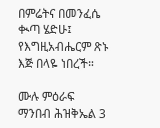በምሬትና በመንፈሴ ቊጣ ሄድሁ፤ የእግዚአብሔርም ጽኑ እጅ በላዬ ነበረች።

ሙሉ ምዕራፍ ማንበብ ሕዝቅኤል 3